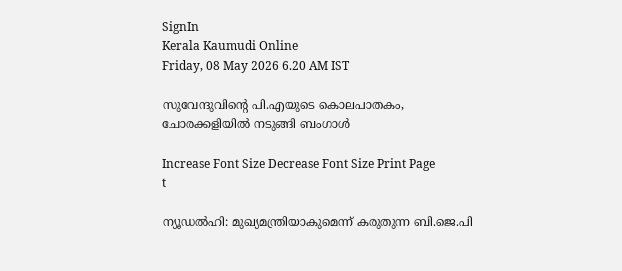SignIn
Kerala Kaumudi Online
Friday, 08 May 2026 6.20 AM IST

സുവേന്ദുവിന്റെ പി.എയുടെ കൊലപാതകം, ചോരക്കളിയിൽ നടുങ്ങി ബംഗാൾ

Increase Font Size Decrease Font Size Print Page
t

ന്യൂഡൽഹി: മുഖ്യമന്ത്രിയാകുമെന്ന് കരുതുന്ന ബി.ജെ.പി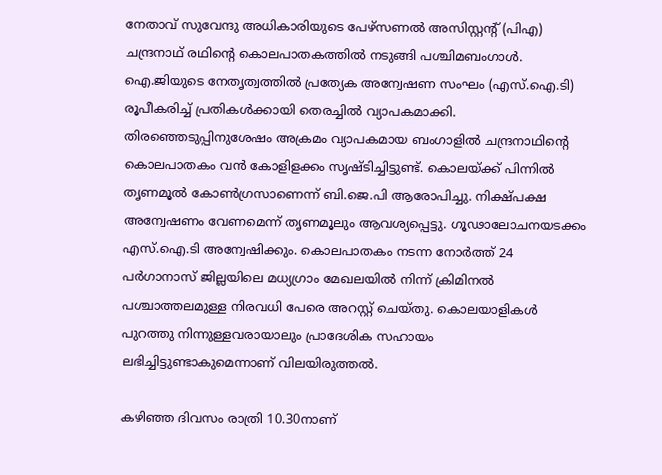നേതാവ് സുവേന്ദു അധികാരിയുടെ പേഴ്‌സണൽ അസിസ്റ്റന്റ് (പിഎ) ചന്ദ്രനാഥ് രഥിന്റെ കൊലപാതകത്തിൽ നടുങ്ങി പശ്ചിമബംഗാൾ. ഐ.ജിയുടെ നേതൃത്വത്തിൽ പ്രത്യേക അന്വേഷണ സംഘം (എസ്‌.ഐ.ടി) രൂപീകരിച്ച് പ്രതികൾക്കായി തെരച്ചിൽ വ്യാപകമാക്കി. തിരഞ്ഞെടുപ്പിനുശേഷം അക്രമം വ്യാപകമായ ബംഗാളിൽ ചന്ദ്രനാഥിന്റെ കൊലപാതകം വൻ കോളിളക്കം സൃഷ്‌ടിച്ചിട്ടുണ്ട്. കൊലയ്‌ക്ക് പിന്നിൽ തൃണമൂൽ കോൺഗ്രസാണെന്ന് ബി.ജെ.പി ആരോപിച്ചു. നിക്ഷ്‌പക്ഷ അന്വേഷണം വേണമെന്ന് തൃണമൂലും ആവശ്യപ്പെട്ടു. ഗൂഢാലോചനയടക്കം എസ്‌.ഐ.ടി അന്വേഷിക്കും. കൊലപാതകം നടന്ന നോർത്ത് 24 പർഗാനാസ് ജില്ലയിലെ മധ്യഗ്രാം മേഖലയിൽ നിന്ന് ക്രിമിനൽ പശ്ചാത്തലമുള്ള നിരവധി പേരെ അറസ്റ്റ് ചെയ്തു. കൊലയാളികൾ പുറത്തു നിന്നുള്ളവരായാലും പ്രാദേശിക സഹായം ലഭിച്ചിട്ടുണ്ടാകുമെന്നാണ് വിലയിരുത്തൽ.

കഴിഞ്ഞ ദിവസം രാത്രി 10.30നാണ്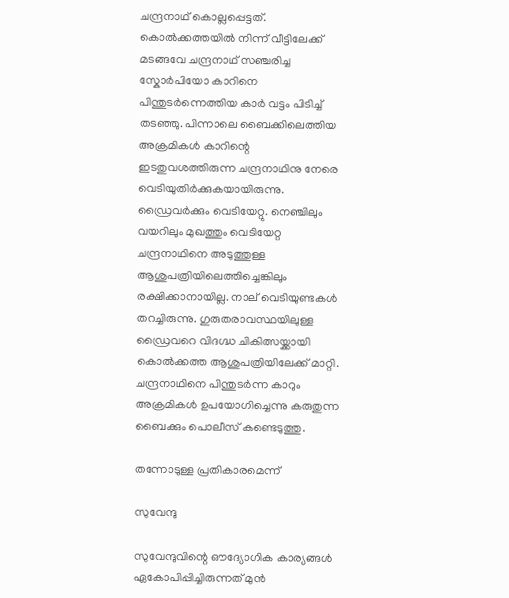ചന്ദ്രനാഥ് കൊല്ലപ്പെട്ടത്. കൊൽക്കത്തയിൽ നിന്ന് വീട്ടിലേക്ക് മടങ്ങവേ ചന്ദ്രനാഥ് സഞ്ചരിച്ച സ്കോർപിയോ കാറിനെ പിന്തുടർന്നെത്തിയ കാർ വട്ടം പിടിച്ച് തടഞ്ഞു. പിന്നാലെ ബൈക്കിലെത്തിയ അക്രമികൾ കാറിന്റെ ഇടതുവശത്തിരുന്ന ചന്ദ്രനാഥിനു നേരെ വെടിയുതിർക്കുകയായിരുന്നു. ഡ്രൈവർക്കും വെടിയേറ്റു. നെഞ്ചിലും വയറിലും മുഖത്തും വെടിയേറ്റ ചന്ദ്രനാഥിനെ അടുത്തുള്ള ആശുപത്രിയിലെത്തിച്ചെങ്കിലും രക്ഷിക്കാനായില്ല. നാല് വെടിയുണ്ടകൾ തറച്ചിരുന്നു. ഗുരുതരാവസ്ഥയിലുള്ള ഡ്രൈവറെ വിദഗ്ദ്ധ ചികിത്സയ്ക്കായി കൊൽക്കത്ത ആശുപത്രിയിലേക്ക് മാറ്റി. ചന്ദ്രനാഥിനെ പിന്തുടർന്ന കാറും അക്രമികൾ ഉപയോഗിച്ചെന്നു കരുതുന്ന ബൈക്കും പൊലീസ് കണ്ടെടുത്തു.

തന്നോടുള്ള പ്രതികാരമെന്ന്

സുവേന്ദു

സുവേന്ദുവിന്റെ ഔദ്യോഗിക കാര്യങ്ങൾ ഏകോപിപ്പിച്ചിരുന്നത് മുൻ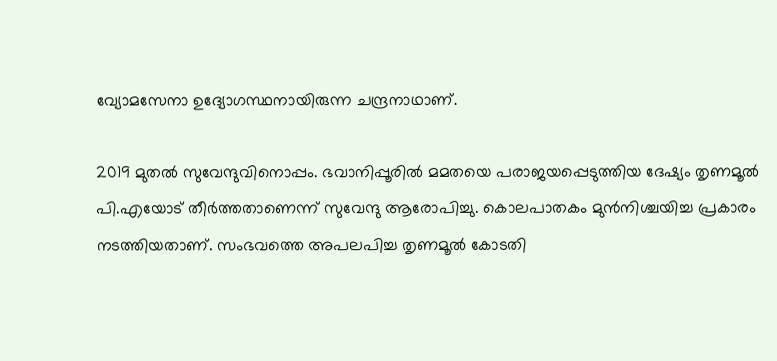വ്യോമസേനാ ഉദ്യോഗസ്ഥനായിരുന്ന ചന്ദ്രനാഥാണ്.

2019 മുതൽ സുവേന്ദുവിനൊപ്പം. ഭവാനിപ്പൂരിൽ മമതയെ പരാജയപ്പെടുത്തിയ ദേഷ്യം തൃണമൂൽ പി.എയോട് തീർത്തതാണെന്ന് സുവേന്ദു ആരോപിച്ചു. കൊലപാതകം മുൻനിശ്ചയിച്ച പ്രകാരം നടത്തിയതാണ്. സംഭവത്തെ അപലപിച്ച തൃണമൂൽ കോടതി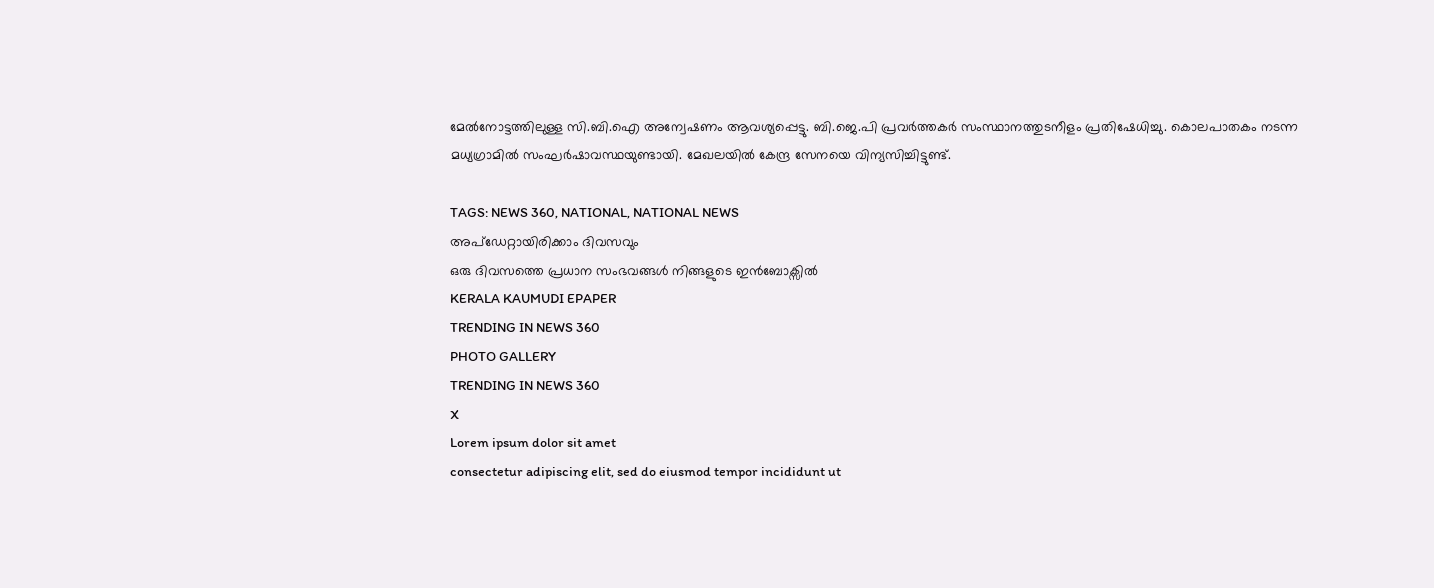മേൽനോട്ടത്തിലുള്ള സി.ബി.ഐ അന്വേഷണം ആവശ്യപ്പെട്ടു. ബി.ജെ.പി പ്രവർത്തകർ സംസ്ഥാനത്തുടനീളം പ്രതിഷേധിച്ചു. കൊലപാതകം നടന്ന മധ്യഗ്രാമിൽ സംഘർഷാവസ്ഥയുണ്ടായി. മേഖലയിൽ കേന്ദ്ര സേനയെ വിന്യസിച്ചിട്ടുണ്ട്.

TAGS: NEWS 360, NATIONAL, NATIONAL NEWS
അപ്ഡേറ്റായിരിക്കാം ദിവസവും
ഒരു ദിവസത്തെ പ്രധാന സംഭവങ്ങൾ നിങ്ങളുടെ ഇൻബോക്സിൽ
KERALA KAUMUDI EPAPER
TRENDING IN NEWS 360
PHOTO GALLERY
TRENDING IN NEWS 360
X
Lorem ipsum dolor sit amet
consectetur adipiscing elit, sed do eiusmod tempor incididunt ut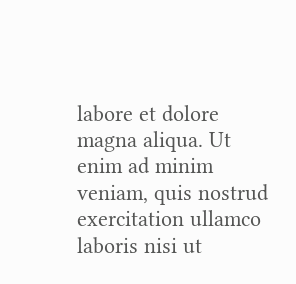labore et dolore magna aliqua. Ut enim ad minim veniam, quis nostrud exercitation ullamco laboris nisi ut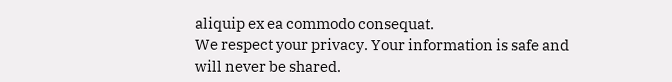aliquip ex ea commodo consequat.
We respect your privacy. Your information is safe and will never be shared.